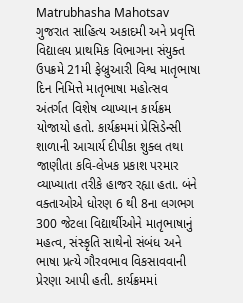Matrubhasha Mahotsav
ગુજરાત સાહિત્ય અકાદમી અને પ્રવૃત્તિ વિદ્યાલય પ્રાથમિક વિભાગના સંયુક્ત ઉપક્રમે 21મી ફેબ્રુઆરી વિશ્વ માતૃભાષા દિન નિમિત્તે માતૃભાષા મહોત્સવ અંતર્ગત વિશેષ વ્યાખ્યાન કાર્યક્રમ યોજાયો હતો. કાર્યક્રમમાં પ્રેસિડેન્સી શાળાની આચાર્ય દીપીકા શુક્લ તથા જાણીતા કવિ-લેખક પ્રકાશ પરમાર વ્યાખ્યાતા તરીકે હાજર રહ્યા હતા. બંને વક્તાઓએ ધોરણ 6 થી 8ના લગભગ 300 જેટલા વિદ્યાર્થીઓને માતૃભાષાનું મહત્વ, સંસ્કૃતિ સાથેનો સંબંધ અને ભાષા પ્રત્યે ગૌરવભાવ વિકસાવવાની પ્રેરણા આપી હતી. કાર્યક્રમમાં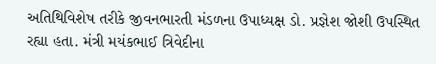અતિથિવિશેષ તરીકે જીવનભારતી મંડળના ઉપાધ્યક્ષ ડો. પ્રજ્ઞેશ જોશી ઉપસ્થિત રહ્યા હતા. મંત્રી મયંકભાઈ ત્રિવેદીના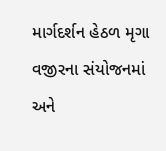માર્ગદર્શન હેઠળ મૃગા વજીરના સંયોજનમાં અને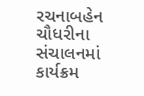રચનાબહેન ચૌધરીના સંચાલનમાં કાર્યક્રમ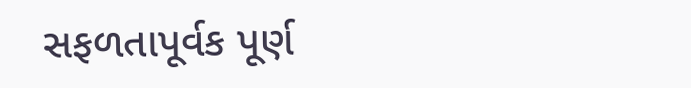સફળતાપૂર્વક પૂર્ણ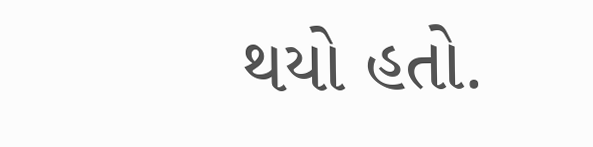થયો હતો.